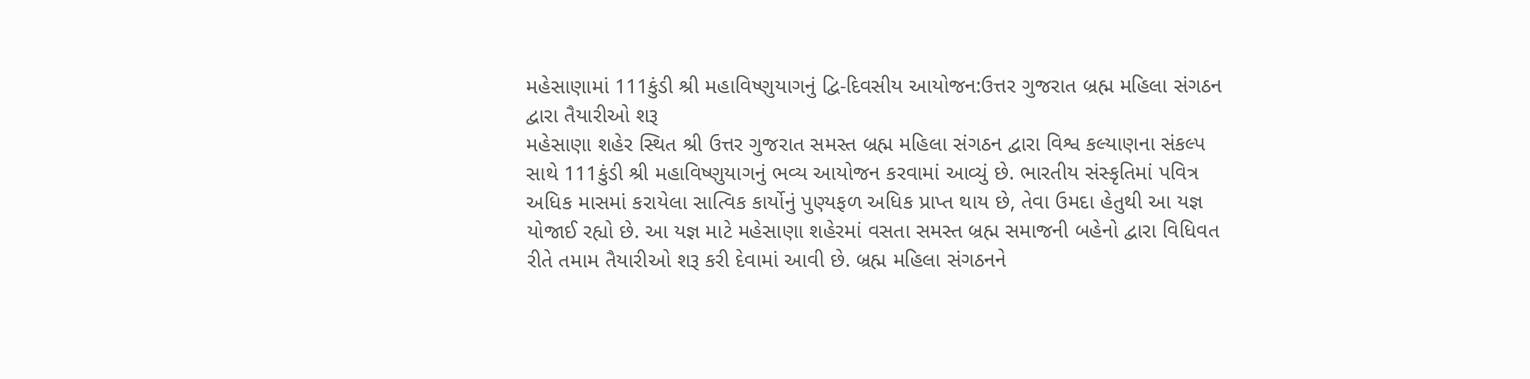મહેસાણામાં 111કુંડી શ્રી મહાવિષ્ણુયાગનું દ્વિ-દિવસીય આયોજન:ઉત્તર ગુજરાત બ્રહ્મ મહિલા સંગઠન દ્વારા તૈયારીઓ શરૂ
મહેસાણા શહેર સ્થિત શ્રી ઉત્તર ગુજરાત સમસ્ત બ્રહ્મ મહિલા સંગઠન દ્વારા વિશ્વ કલ્યાણના સંકલ્પ સાથે 111કુંડી શ્રી મહાવિષ્ણુયાગનું ભવ્ય આયોજન કરવામાં આવ્યું છે. ભારતીય સંસ્કૃતિમાં પવિત્ર અધિક માસમાં કરાયેલા સાત્વિક કાર્યોનું પુણ્યફળ અધિક પ્રાપ્ત થાય છે, તેવા ઉમદા હેતુથી આ યજ્ઞ યોજાઈ રહ્યો છે. આ યજ્ઞ માટે મહેસાણા શહેરમાં વસતા સમસ્ત બ્રહ્મ સમાજની બહેનો દ્વારા વિધિવત રીતે તમામ તૈયારીઓ શરૂ કરી દેવામાં આવી છે. બ્રહ્મ મહિલા સંગઠનને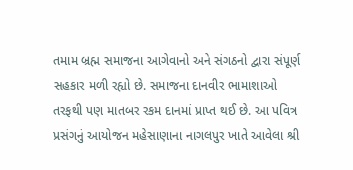તમામ બ્રહ્મ સમાજના આગેવાનો અને સંગઠનો દ્વારા સંપૂર્ણ સહકાર મળી રહ્યો છે. સમાજના દાનવીર ભામાશાઓ તરફથી પણ માતબર રકમ દાનમાં પ્રાપ્ત થઈ છે. આ પવિત્ર પ્રસંગનું આયોજન મહેસાણાના નાગલપુર ખાતે આવેલા શ્રી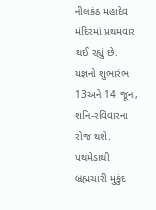નીલકંઠ મહાદેવ મંદિરમાં પ્રથમવાર થઈ રહ્યું છે. યજ્ઞનો શુભારંભ 13અને 14 જૂન, શનિ-રવિવારના રોજ થશે. પથમેડાથી બ્રહ્મચારી મુકુંદ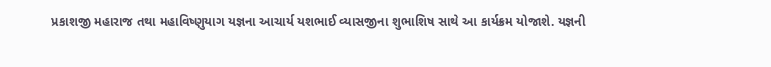પ્રકાશજી મહારાજ તથા મહાવિષ્ણુયાગ યજ્ઞના આચાર્ય યશભાઈ વ્યાસજીના શુભાશિષ સાથે આ કાર્યક્રમ યોજાશે. યજ્ઞની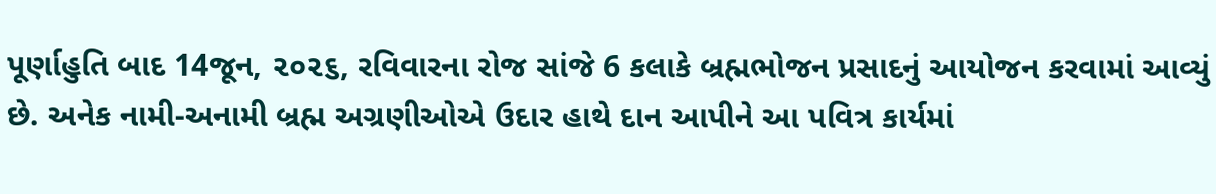પૂર્ણાહુતિ બાદ 14જૂન, ૨૦૨૬, રવિવારના રોજ સાંજે 6 કલાકે બ્રહ્મભોજન પ્રસાદનું આયોજન કરવામાં આવ્યું છે. અનેક નામી-અનામી બ્રહ્મ અગ્રણીઓએ ઉદાર હાથે દાન આપીને આ પવિત્ર કાર્યમાં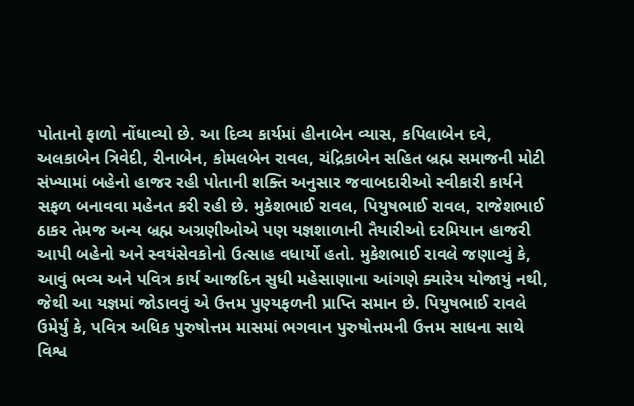પોતાનો ફાળો નોંધાવ્યો છે. આ દિવ્ય કાર્યમાં હીનાબેન વ્યાસ, કપિલાબેન દવે, અલકાબેન ત્રિવેદી, રીનાબેન, કોમલબેન રાવલ, ચંદ્રિકાબેન સહિત બ્રહ્મ સમાજની મોટી સંખ્યામાં બહેનો હાજર રહી પોતાની શક્તિ અનુસાર જવાબદારીઓ સ્વીકારી કાર્યને સફળ બનાવવા મહેનત કરી રહી છે. મુકેશભાઈ રાવલ, પિયુષભાઈ રાવલ, રાજેશભાઈ ઠાકર તેમજ અન્ય બ્રહ્મ અગ્રણીઓએ પણ યજ્ઞશાળાની તૈયારીઓ દરમિયાન હાજરી આપી બહેનો અને સ્વયંસેવકોનો ઉત્સાહ વધાર્યો હતો. મુકેશભાઈ રાવલે જણાવ્યું કે, આવું ભવ્ય અને પવિત્ર કાર્ય આજદિન સુધી મહેસાણાના આંગણે ક્યારેય યોજાયું નથી, જેથી આ યજ્ઞમાં જોડાવવું એ ઉત્તમ પુણ્યફળની પ્રાપ્તિ સમાન છે. પિયુષભાઈ રાવલે ઉમેર્યું કે, પવિત્ર અધિક પુરુષોત્તમ માસમાં ભગવાન પુરુષોત્તમની ઉત્તમ સાધના સાથે વિશ્વ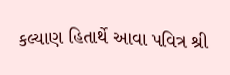કલ્યાણ હિતાર્થે આવા પવિત્ર શ્રી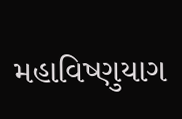મહાવિષ્ણુયાગ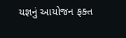યજ્ઞનું આયોજન ફક્ત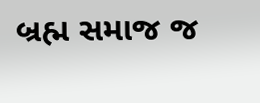બ્રહ્મ સમાજ જ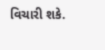વિચારી શકે.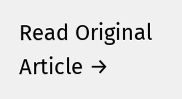Read Original Article →